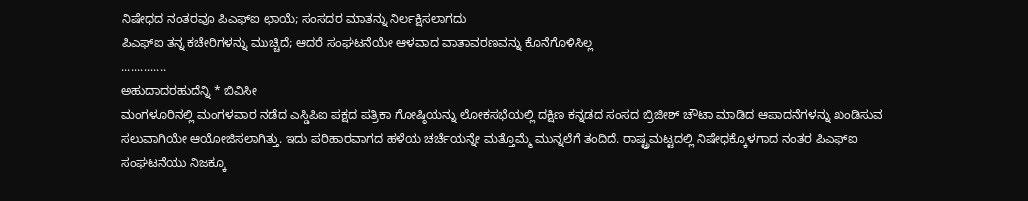ನಿಷೇಧದ ನಂತರವೂ ಪಿಎಫ್ಐ ಛಾಯೆ; ಸಂಸದರ ಮಾತನ್ನು ನಿರ್ಲಕ್ಷಿಸಲಾಗದು
ಪಿಎಫ್ಐ ತನ್ನ ಕಚೇರಿಗಳನ್ನು ಮುಚ್ಚಿದೆ; ಆದರೆ ಸಂಘಟನೆಯೇ ಆಳವಾದ ವಾತಾವರಣವನ್ನು ಕೊನೆಗೊಳಿಸಿಲ್ಲ
..............
ಅಹುದಾದರಹುದೆನ್ನಿ * ಬಿವಿಸೀ
ಮಂಗಳೂರಿನಲ್ಲಿ ಮಂಗಳವಾರ ನಡೆದ ಎಸ್ಡಿಪಿಐ ಪಕ್ಷದ ಪತ್ರಿಕಾ ಗೋಷ್ಠಿಯನ್ನು ಲೋಕಸಭೆಯಲ್ಲಿ ದಕ್ಷಿಣ ಕನ್ನಡದ ಸಂಸದ ಬ್ರಿಜೀಶ್ ಚೌಟಾ ಮಾಡಿದ ಆಪಾದನೆಗಳನ್ನು ಖಂಡಿಸುವ ಸಲುವಾಗಿಯೇ ಆಯೋಜಿಸಲಾಗಿತ್ತು. ಇದು ಪರಿಹಾರವಾಗದ ಹಳೆಯ ಚರ್ಚೆಯನ್ನೇ ಮತ್ತೊಮ್ಮೆ ಮುನ್ನಲೆಗೆ ತಂದಿದೆ. ರಾಷ್ಟ್ರಮಟ್ಟದಲ್ಲಿ ನಿಷೇಧಕ್ಕೊಳಗಾದ ನಂತರ ಪಿಎಫ್ಐ ಸಂಘಟನೆಯು ನಿಜಕ್ಕೂ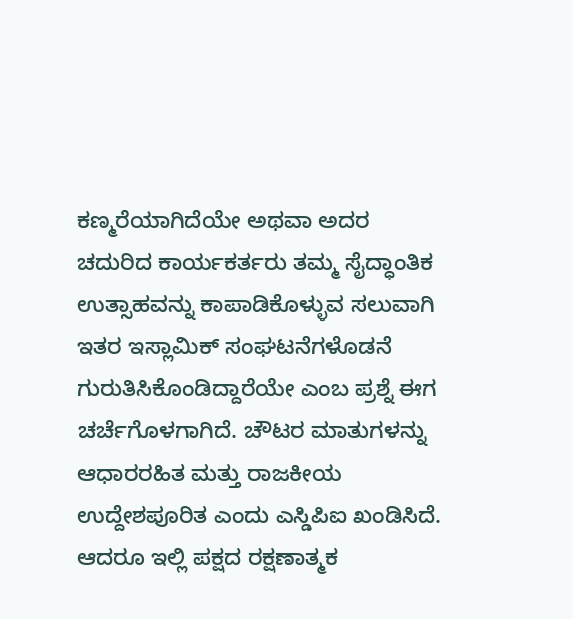ಕಣ್ಮರೆಯಾಗಿದೆಯೇ ಅಥವಾ ಅದರ ಚದುರಿದ ಕಾರ್ಯಕರ್ತರು ತಮ್ಮ ಸೈದ್ಧಾಂತಿಕ ಉತ್ಸಾಹವನ್ನು ಕಾಪಾಡಿಕೊಳ್ಳುವ ಸಲುವಾಗಿ ಇತರ ಇಸ್ಲಾಮಿಕ್ ಸಂಘಟನೆಗಳೊಡನೆ ಗುರುತಿಸಿಕೊಂಡಿದ್ದಾರೆಯೇ ಎಂಬ ಪ್ರಶ್ನೆ ಈಗ ಚರ್ಚೆಗೊಳಗಾಗಿದೆ. ಚೌಟರ ಮಾತುಗಳನ್ನು ಆಧಾರರಹಿತ ಮತ್ತು ರಾಜಕೀಯ ಉದ್ದೇಶಪೂರಿತ ಎಂದು ಎಸ್ಡಿಪಿಐ ಖಂಡಿಸಿದೆ. ಆದರೂ ಇಲ್ಲಿ ಪಕ್ಷದ ರಕ್ಷಣಾತ್ಮಕ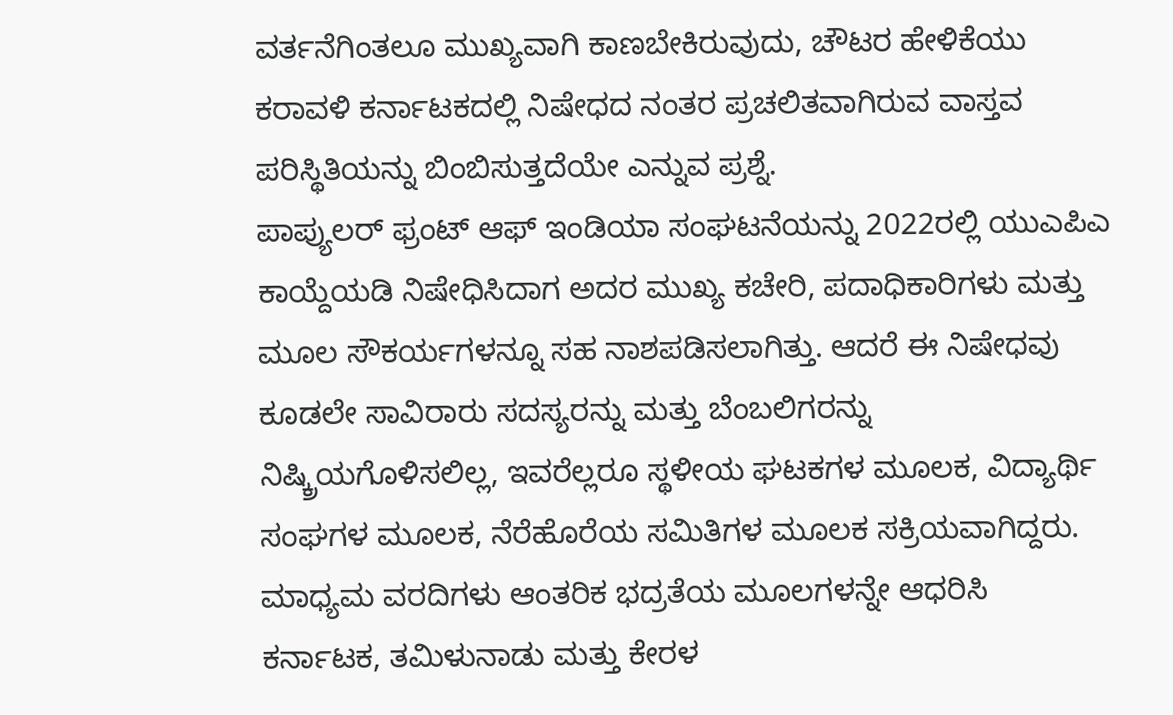ವರ್ತನೆಗಿಂತಲೂ ಮುಖ್ಯವಾಗಿ ಕಾಣಬೇಕಿರುವುದು, ಚೌಟರ ಹೇಳಿಕೆಯು ಕರಾವಳಿ ಕರ್ನಾಟಕದಲ್ಲಿ ನಿಷೇಧದ ನಂತರ ಪ್ರಚಲಿತವಾಗಿರುವ ವಾಸ್ತವ ಪರಿಸ್ಥಿತಿಯನ್ನು ಬಿಂಬಿಸುತ್ತದೆಯೇ ಎನ್ನುವ ಪ್ರಶ್ನೆ.
ಪಾಪ್ಯುಲರ್ ಫ್ರಂಟ್ ಆಫ್ ಇಂಡಿಯಾ ಸಂಘಟನೆಯನ್ನು 2022ರಲ್ಲಿ ಯುಎಪಿಎ ಕಾಯ್ದೆಯಡಿ ನಿಷೇಧಿಸಿದಾಗ ಅದರ ಮುಖ್ಯ ಕಚೇರಿ, ಪದಾಧಿಕಾರಿಗಳು ಮತ್ತು ಮೂಲ ಸೌಕರ್ಯಗಳನ್ನೂ ಸಹ ನಾಶಪಡಿಸಲಾಗಿತ್ತು. ಆದರೆ ಈ ನಿಷೇಧವು ಕೂಡಲೇ ಸಾವಿರಾರು ಸದಸ್ಯರನ್ನು ಮತ್ತು ಬೆಂಬಲಿಗರನ್ನು ನಿಷ್ಕ್ರಿಯಗೊಳಿಸಲಿಲ್ಲ, ಇವರೆಲ್ಲರೂ ಸ್ಥಳೀಯ ಘಟಕಗಳ ಮೂಲಕ, ವಿದ್ಯಾರ್ಥಿ ಸಂಘಗಳ ಮೂಲಕ, ನೆರೆಹೊರೆಯ ಸಮಿತಿಗಳ ಮೂಲಕ ಸಕ್ರಿಯವಾಗಿದ್ದರು. ಮಾಧ್ಯಮ ವರದಿಗಳು ಆಂತರಿಕ ಭದ್ರತೆಯ ಮೂಲಗಳನ್ನೇ ಆಧರಿಸಿ ಕರ್ನಾಟಕ, ತಮಿಳುನಾಡು ಮತ್ತು ಕೇರಳ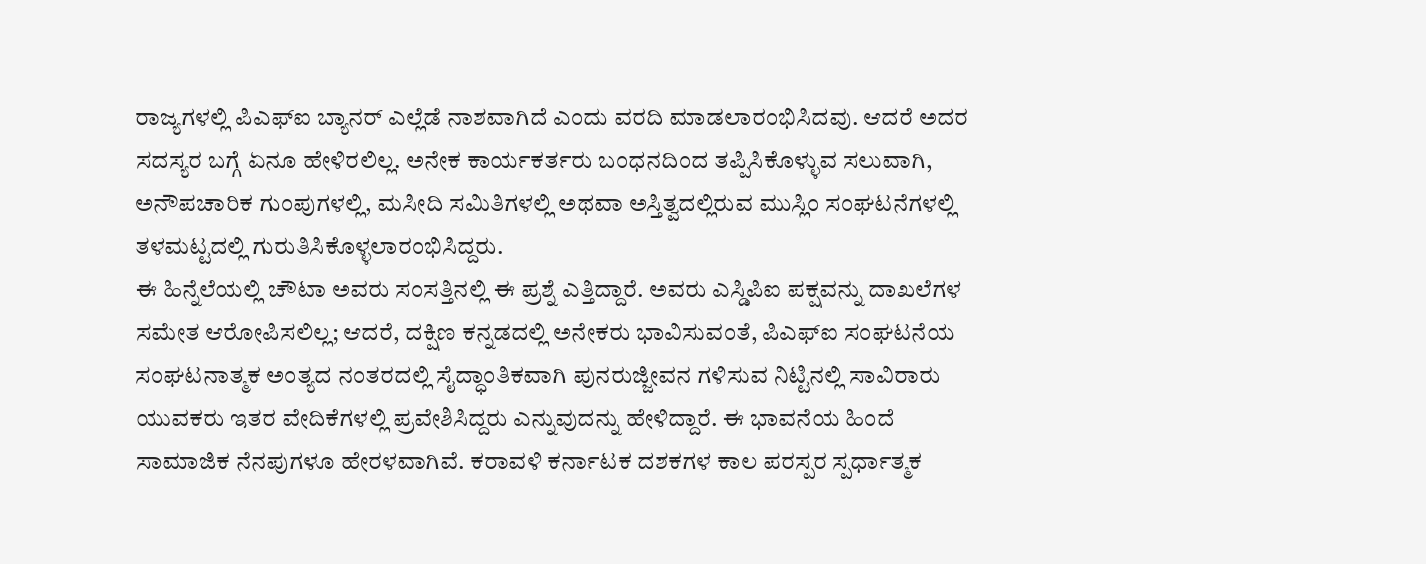ರಾಜ್ಯಗಳಲ್ಲಿ ಪಿಎಫ್ಐ ಬ್ಯಾನರ್ ಎಲ್ಲೆಡೆ ನಾಶವಾಗಿದೆ ಎಂದು ವರದಿ ಮಾಡಲಾರಂಭಿಸಿದವು. ಆದರೆ ಅದರ ಸದಸ್ಯರ ಬಗ್ಗೆ ಏನೂ ಹೇಳಿರಲಿಲ್ಲ. ಅನೇಕ ಕಾರ್ಯಕರ್ತರು ಬಂಧನದಿಂದ ತಪ್ಪಿಸಿಕೊಳ್ಳುವ ಸಲುವಾಗಿ, ಅನೌಪಚಾರಿಕ ಗುಂಪುಗಳಲ್ಲಿ, ಮಸೀದಿ ಸಮಿತಿಗಳಲ್ಲಿ ಅಥವಾ ಅಸ್ತಿತ್ವದಲ್ಲಿರುವ ಮುಸ್ಲಿಂ ಸಂಘಟನೆಗಳಲ್ಲಿ ತಳಮಟ್ಟದಲ್ಲಿ ಗುರುತಿಸಿಕೊಳ್ಳಲಾರಂಭಿಸಿದ್ದರು.
ಈ ಹಿನ್ನೆಲೆಯಲ್ಲಿ ಚೌಟಾ ಅವರು ಸಂಸತ್ತಿನಲ್ಲಿ ಈ ಪ್ರಶ್ನೆ ಎತ್ತಿದ್ದಾರೆ. ಅವರು ಎಸ್ಡಿಪಿಐ ಪಕ್ಷವನ್ನು ದಾಖಲೆಗಳ ಸಮೇತ ಆರೋಪಿಸಲಿಲ್ಲ; ಆದರೆ, ದಕ್ಷಿಣ ಕನ್ನಡದಲ್ಲಿ ಅನೇಕರು ಭಾವಿಸುವಂತೆ, ಪಿಎಫ್ಐ ಸಂಘಟನೆಯ ಸಂಘಟನಾತ್ಮಕ ಅಂತ್ಯದ ನಂತರದಲ್ಲಿ ಸೈದ್ಧಾಂತಿಕವಾಗಿ ಪುನರುಜ್ಜೀವನ ಗಳಿಸುವ ನಿಟ್ಟಿನಲ್ಲಿ ಸಾವಿರಾರು ಯುವಕರು ಇತರ ವೇದಿಕೆಗಳಲ್ಲಿ ಪ್ರವೇಶಿಸಿದ್ದರು ಎನ್ನುವುದನ್ನು ಹೇಳಿದ್ದಾರೆ. ಈ ಭಾವನೆಯ ಹಿಂದೆ ಸಾಮಾಜಿಕ ನೆನಪುಗಳೂ ಹೇರಳವಾಗಿವೆ. ಕರಾವಳಿ ಕರ್ನಾಟಕ ದಶಕಗಳ ಕಾಲ ಪರಸ್ಪರ ಸ್ಪರ್ಧಾತ್ಮಕ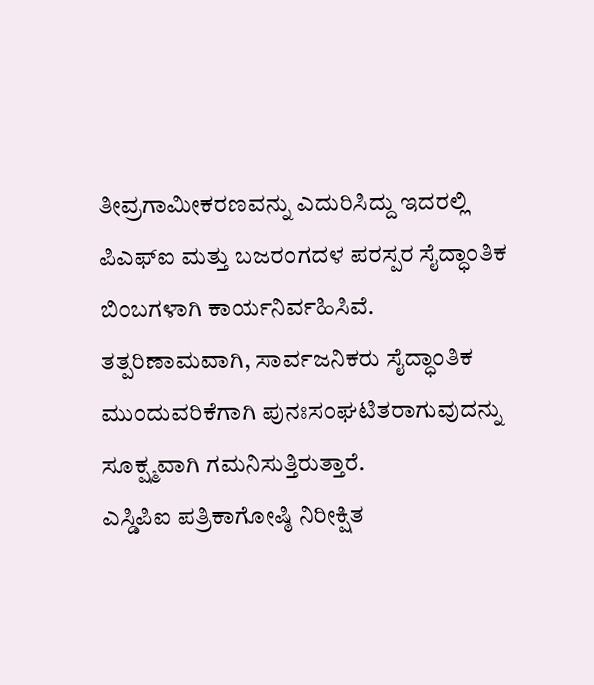ತೀವ್ರಗಾಮೀಕರಣವನ್ನು ಎದುರಿಸಿದ್ದು ಇದರಲ್ಲಿ ಪಿಎಫ್ಐ ಮತ್ತು ಬಜರಂಗದಳ ಪರಸ್ಪರ ಸೈದ್ಧಾಂತಿಕ ಬಿಂಬಗಳಾಗಿ ಕಾರ್ಯನಿರ್ವಹಿಸಿವೆ. ತತ್ಪರಿಣಾಮವಾಗಿ, ಸಾರ್ವಜನಿಕರು ಸೈದ್ಧಾಂತಿಕ ಮುಂದುವರಿಕೆಗಾಗಿ ಪುನಃಸಂಘಟಿತರಾಗುವುದನ್ನು ಸೂಕ್ಷ್ಮವಾಗಿ ಗಮನಿಸುತ್ತಿರುತ್ತಾರೆ.
ಎಸ್ಡಿಪಿಐ ಪತ್ರಿಕಾಗೋಷ್ಠಿ ನಿರೀಕ್ಷಿತ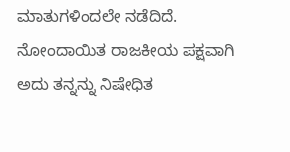ಮಾತುಗಳಿಂದಲೇ ನಡೆದಿದೆ. ನೋಂದಾಯಿತ ರಾಜಕೀಯ ಪಕ್ಷವಾಗಿ ಅದು ತನ್ನನ್ನು ನಿಷೇಧಿತ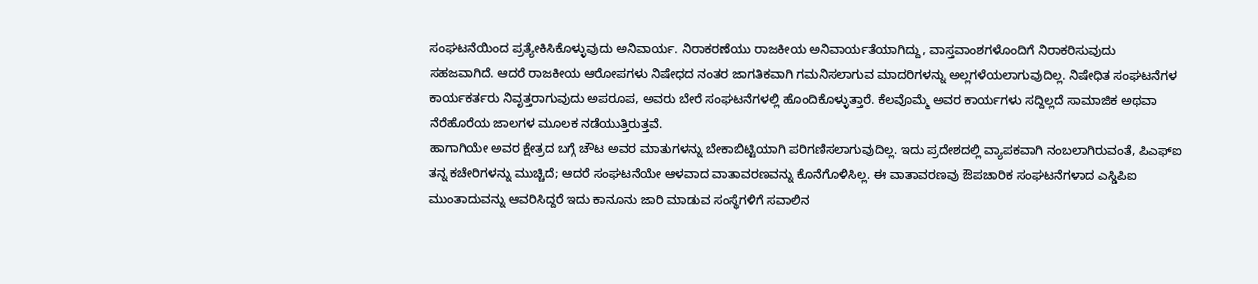ಸಂಘಟನೆಯಿಂದ ಪ್ರತ್ಯೇಕಿಸಿಕೊಳ್ಳುವುದು ಅನಿವಾರ್ಯ. ನಿರಾಕರಣೆಯು ರಾಜಕೀಯ ಅನಿವಾರ್ಯತೆಯಾಗಿದ್ದು, ವಾಸ್ತವಾಂಶಗಳೊಂದಿಗೆ ನಿರಾಕರಿಸುವುದು ಸಹಜವಾಗಿದೆ. ಆದರೆ ರಾಜಕೀಯ ಆರೋಪಗಳು ನಿಷೇಧದ ನಂತರ ಜಾಗತಿಕವಾಗಿ ಗಮನಿಸಲಾಗುವ ಮಾದರಿಗಳನ್ನು ಅಲ್ಲಗಳೆಯಲಾಗುವುದಿಲ್ಲ. ನಿಷೇಧಿತ ಸಂಘಟನೆಗಳ ಕಾರ್ಯಕರ್ತರು ನಿವೃತ್ತರಾಗುವುದು ಅಪರೂಪ, ಅವರು ಬೇರೆ ಸಂಘಟನೆಗಳಲ್ಲಿ ಹೊಂದಿಕೊಳ್ಳುತ್ತಾರೆ. ಕೆಲವೊಮ್ಮೆ ಅವರ ಕಾರ್ಯಗಳು ಸದ್ದಿಲ್ಲದೆ ಸಾಮಾಜಿಕ ಅಥವಾ ನೆರೆಹೊರೆಯ ಜಾಲಗಳ ಮೂಲಕ ನಡೆಯುತ್ತಿರುತ್ತವೆ.
ಹಾಗಾಗಿಯೇ ಅವರ ಕ್ಷೇತ್ರದ ಬಗ್ಗೆ ಚೌಟ ಅವರ ಮಾತುಗಳನ್ನು ಬೇಕಾಬಿಟ್ಟಿಯಾಗಿ ಪರಿಗಣಿಸಲಾಗುವುದಿಲ್ಲ. ಇದು ಪ್ರದೇಶದಲ್ಲಿ ವ್ಯಾಪಕವಾಗಿ ನಂಬಲಾಗಿರುವಂತೆ, ಪಿಎಫ್ಐ ತನ್ನ ಕಚೇರಿಗಳನ್ನು ಮುಚ್ಚಿದೆ; ಆದರೆ ಸಂಘಟನೆಯೇ ಆಳವಾದ ವಾತಾವರಣವನ್ನು ಕೊನೆಗೊಳಿಸಿಲ್ಲ. ಈ ವಾತಾವರಣವು ಔಪಚಾರಿಕ ಸಂಘಟನೆಗಳಾದ ಎಸ್ಡಿಪಿಐ ಮುಂತಾದುವನ್ನು ಆವರಿಸಿದ್ದರೆ ಇದು ಕಾನೂನು ಜಾರಿ ಮಾಡುವ ಸಂಸ್ಥೆಗಳಿಗೆ ಸವಾಲಿನ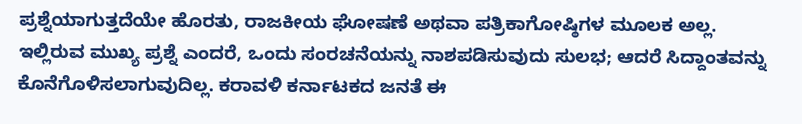ಪ್ರಶ್ನೆಯಾಗುತ್ತದೆಯೇ ಹೊರತು, ರಾಜಕೀಯ ಘೋಷಣೆ ಅಥವಾ ಪತ್ರಿಕಾಗೋಷ್ಠಿಗಳ ಮೂಲಕ ಅಲ್ಲ.
ಇಲ್ಲಿರುವ ಮುಖ್ಯ ಪ್ರಶ್ನೆ ಎಂದರೆ, ಒಂದು ಸಂರಚನೆಯನ್ನು ನಾಶಪಡಿಸುವುದು ಸುಲಭ; ಆದರೆ ಸಿದ್ದಾಂತವನ್ನು ಕೊನೆಗೊಳಿಸಲಾಗುವುದಿಲ್ಲ. ಕರಾವಳಿ ಕರ್ನಾಟಕದ ಜನತೆ ಈ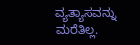ವ್ಯತ್ಯಾಸವನ್ನು ಮರೆತಿಲ್ಲ.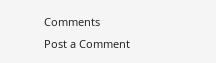Comments
Post a Comment